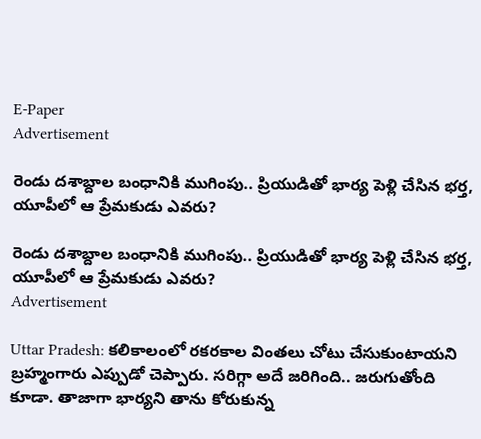E-Paper
Advertisement

రెండు దశాబ్దాల బంధానికి ముగింపు.. ప్రియుడితో భార్య పెళ్లి చేసిన భర్త, యూపీలో ఆ ప్రేమకుడు ఎవరు?

రెండు దశాబ్దాల బంధానికి ముగింపు.. ప్రియుడితో భార్య పెళ్లి చేసిన భర్త, యూపీలో ఆ ప్రేమకుడు ఎవరు?
Advertisement

Uttar Pradesh: కలికాలంలో రకరకాల వింతలు చోటు చేసుకుంటాయని బ్రహ్మంగారు ఎప్పుడో చెప్పారు. సరిగ్గా అదే జరిగింది.. జరుగుతోంది కూడా. తాజాగా భార్యని తాను కోరుకున్న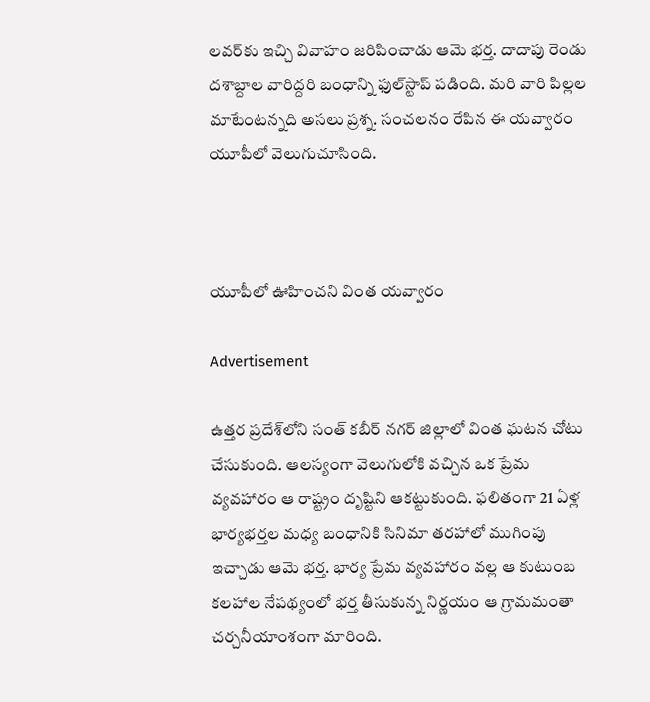లవర్‌కు ఇచ్చి వివాహం జరిపించాడు ఆమె భర్త. దాదాపు రెండు దశాబ్దాల వారిద్దరి బంధాన్ని ఫుల్‌స్టాప్ పడింది. మరి వారి పిల్లల మాటేంటన్నది అసలు ప్రశ్న. సంచలనం రేపిన ఈ యవ్వారం యూపీలో వెలుగుచూసింది.



యూపీలో ఊహించని వింత యవ్వారం

Advertisement

ఉత్తర ప్రదేశ్‌లోని సంత్ కబీర్ నగర్ జిల్లాలో వింత ఘటన చోటు చేసుకుంది. ఆలస్యంగా వెలుగులోకి వచ్చిన ఒక ప్రేమ వ్యవహారం ఆ రాష్ట్రం దృష్టిని ఆకట్టుకుంది. ఫలితంగా 21 ఏళ్ల భార్యభర్తల మధ్య బంధానికి సినిమా తరహాలో ముగింపు ఇచ్చాడు ఆమె భర్త. భార్య ప్రేమ వ్యవహారం వల్ల ఆ కుటుంబ కలహాల నేపథ్యంలో భర్త తీసుకున్న నిర్ణయం ఆ గ్రామమంతా చర్చనీయాంశంగా మారింది.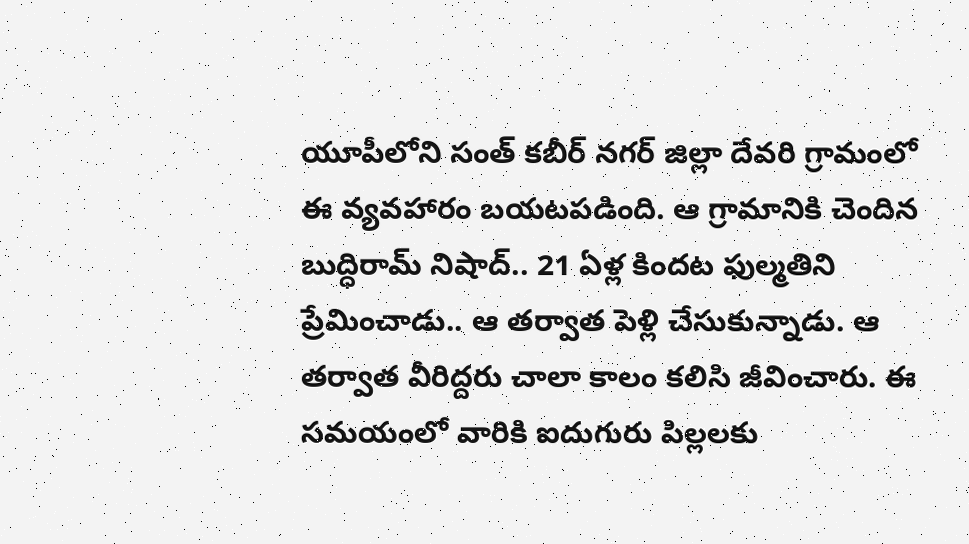యూపీలోని సంత్ కబీర్ నగర్ జిల్లా దేవరి గ్రామంలో ఈ వ్యవహారం బయటపడింది. ఆ గ్రామానికి చెందిన బుద్ధిరామ్ నిషాద్.. 21 ఏళ్ల కిందట ఫుల్మతిని ప్రేమించాడు.. ఆ తర్వాత పెళ్లి చేసుకున్నాడు. ఆ తర్వాత వీరిద్దరు చాలా కాలం కలిసి జీవించారు. ఈ సమయంలో వారికి ఐదుగురు పిల్లలకు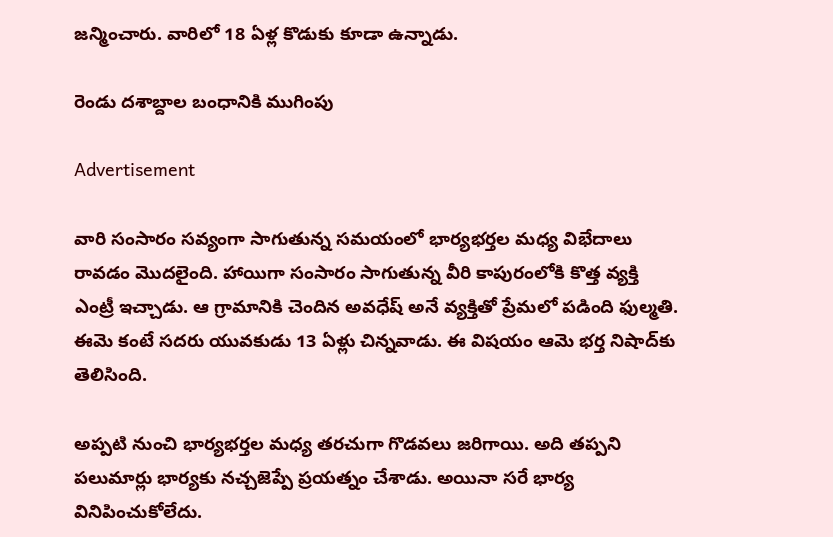జన్మించారు. వారిలో 18 ఏళ్ల కొడుకు కూడా ఉన్నాడు.

రెండు దశాబ్దాల బంధానికి ముగింపు

Advertisement

వారి సంసారం సవ్యంగా సాగుతున్న సమయంలో భార్యభర్తల మధ్య విభేదాలు రావడం మొదలైంది. హాయిగా సంసారం సాగుతున్న వీరి కాపురంలోకి కొత్త వ్యక్తి ఎంట్రీ ఇచ్చాడు. ఆ గ్రామానికి చెందిన అవధేష్ అనే వ్యక్తితో ప్రేమలో పడింది ఫుల్మతి. ఈమె కంటే సదరు యువకుడు 13 ఏళ్లు చిన్నవాడు. ఈ విషయం ఆమె భర్త నిషాద్‌కు తెలిసింది.

అప్పటి నుంచి భార్యభర్తల మధ్య తరచుగా గొడవలు జరిగాయి. అది తప్పని పలుమార్లు భార్యకు నచ్చజెప్పే ప్రయత్నం చేశాడు. అయినా సరే భార్య వినిపించుకోలేదు.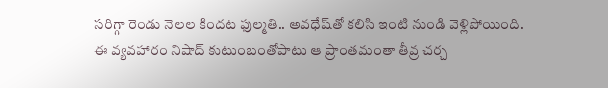సరిగ్గా రెండు నెలల కిందట ఫుల్మతి.. అవధేష్‌తో కలిసి ఇంటి నుండి వెళ్లిపోయింది. ఈ వ్యవహారం నిషాద్ కుటుంబంతోపాటు ఆ ప్రాంతమంతా తీవ్ర చర్చ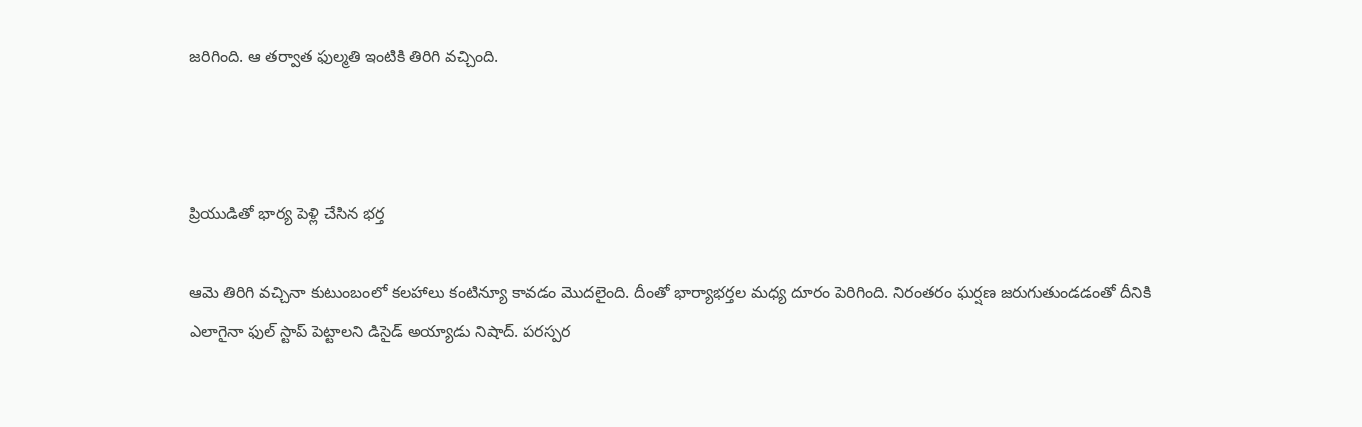జరిగింది. ఆ తర్వాత ఫుల్మతి ఇంటికి తిరిగి వచ్చింది.



ప్రియుడితో భార్య పెళ్లి చేసిన భర్త

ఆమె తిరిగి వచ్చినా కుటుంబంలో కలహాలు కంటిన్యూ కావడం మొదలైంది. దీంతో భార్యాభర్తల మధ్య దూరం పెరిగింది. నిరంతరం ఘర్షణ జరుగుతుండడంతో దీనికి ఎలాగైనా ఫుల్ స్టాప్ పెట్టాలని డిసైడ్ అయ్యాడు నిషాద్. పరస్పర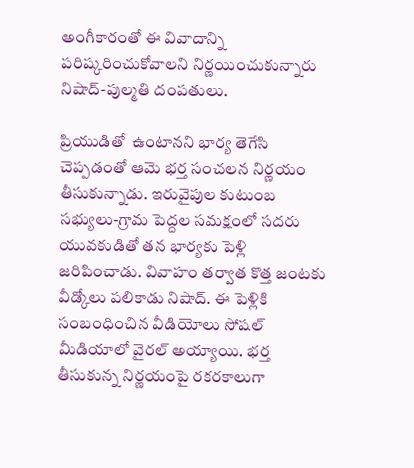అంగీకారంతో ఈ వివాదాన్ని పరిష్కరించుకోవాలని నిర్ణయించుకున్నారు నిషాద్-పుల్మతి దంపతులు.

ప్రియుడితో  ఉంటానని భార్య తెగేసి చెప్పడంతో ఆమె భర్త సంచలన నిర్ణయం తీసుకున్నాడు. ఇరువైపుల కుటుంబ సభ్యులు-గ్రామ పెద్దల సమక్షంలో సదరు యువకుడితో తన భార్యకు పెళ్లి జరిపించాడు. వివాహం తర్వాత కొత్త జంటకు వీడ్కోలు పలికాడు నిషాద్. ఈ పెళ్లికి సంబంధించిన వీడియోలు సోషల్ మీడియాలో వైరల్ అయ్యాయి. భర్త తీసుకున్న నిర్ణయంపై రకరకాలుగా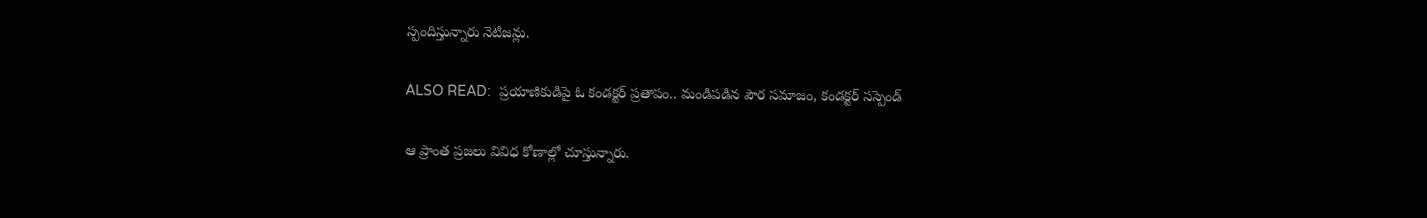స్పందిస్తున్నారు నెటిజన్లు.

ALSO READ:  ప్రయాణికుడిపై ఓ కండక్టర్ ప్రతాపం.. మండిపడిన పౌర సమాజం, కండక్టర్ సస్పెండ్

ఆ ప్రాంత ప్రజలు వివిధ కోణాల్లో చూస్తున్నారు.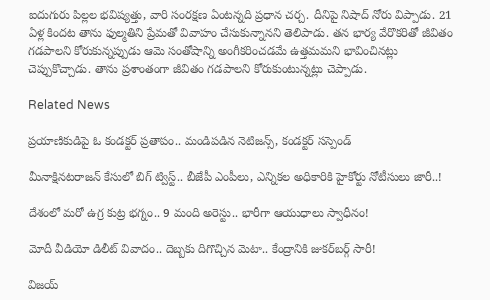ఐదుగురు పిల్లల భవిష్యత్తు, వారి సంరక్షణ ఏంటన్నది ప్రధాన చర్చ. దీనిపై నిషాద్ నోరు విప్పాడు. 21 ఏళ్ల కిందట తాను ఫుల్మతిని ప్రేమతో వివాహం చేసుకున్నానని తెలిపాడు. తన భార్య వేరొకరితో జీవితం గడపాలని కోరుకున్నప్పుడు ఆమె సంతోషాన్ని అంగీకరించడమే ఉత్తమమని భావించినట్లు చెప్పుకొచ్చాడు. తాను ప్రశాంతంగా జీవితం గడపాలని కోరుకుంటున్నట్లు చెప్పాడు.

Related News

ప్రయాణికుడిపై ఓ కండక్టర్ ప్రతాపం.. మండిపడిన నెటిజన్స్, కండక్టర్ సస్పెండ్

మీనాక్షినటరాజన్ కేసులో బిగ్ ట్విస్ట్.. బీజేపీ ఎంపీలు, ఎన్నికల అధికారికి హైకోర్టు నోటీసులు జారీ..!

దేశంలో మరో ఉగ్ర కుట్ర భగ్నం.. 9 మంది అరెస్టు.. భారీగా ఆయుధాలు స్వాధీనం!

మోదీ వీడియో డిలీట్ వివాదం.. దెబ్బకు దిగొచ్చిన మెటా.. కేంద్రానికి జుకర్‌బర్గ్ సారీ!

విజయ్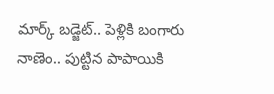మార్క్ బడ్జెట్.. పెళ్లికి బంగారు నాణెం.. పుట్టిన పాపాయికి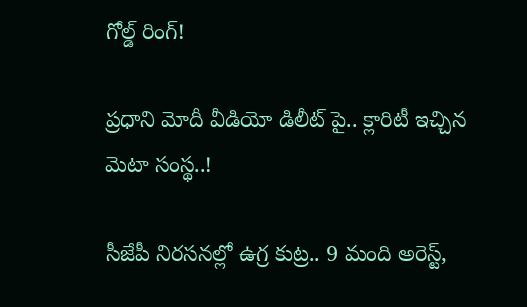గోల్డ్ రింగ్!

ప్రధాని మోదీ వీడియో డిలీట్ పై.. క్లారిటీ ఇచ్చిన మెటా సంస్థ..!

సీజేపీ నిరసనల్లో ఉగ్ర కుట్ర.. 9 మంది అరెస్ట్,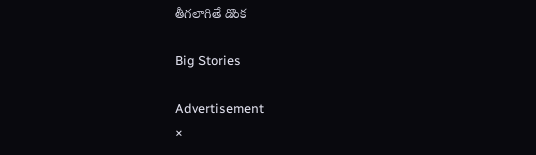తీగలాగితే డొంక

Big Stories

Advertisement
×